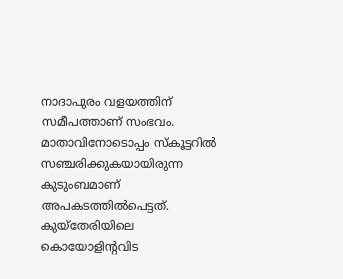നാദാപുരം വളയത്തിന് സമീപത്താണ് സംഭവം. മാതാവിനോടൊപ്പം സ്കൂട്ടറിൽ സഞ്ചരിക്കുകയായിരുന്ന കുടുംബമാണ് അപകടത്തിൽപെട്ടത്. കുയ്തേരിയിലെ കൊയോളിന്റവിട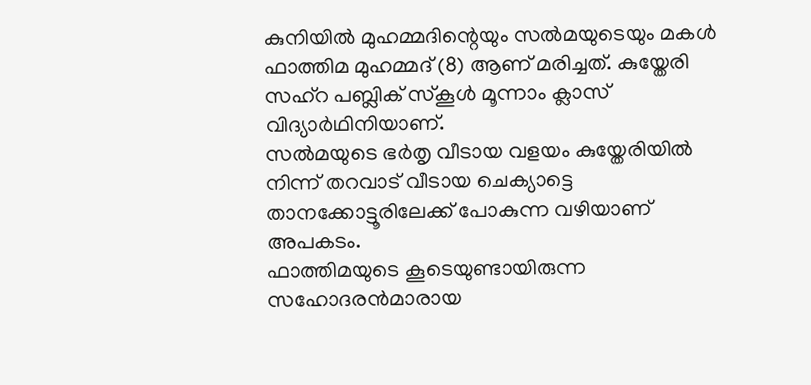കുനിയിൽ മുഹമ്മദിന്റെയും സൽമയുടെയും മകൾ ഫാത്തിമ മുഹമ്മദ് (8) ആണ് മരിച്ചത്. കുയ്തേരി സഹ്റ പബ്ലിക് സ്കൂൾ മൂന്നാം ക്ലാസ് വിദ്യാർഥിനിയാണ്.
സൽമയുടെ ഭർതൃ വീടായ വളയം കുയ്തേരിയിൽ നിന്ന് തറവാട് വീടായ ചെക്യാട്ടെ താനക്കോട്ടൂരിലേക്ക് പോകുന്ന വഴിയാണ് അപകടം.
ഫാത്തിമയുടെ കൂടെയുണ്ടായിരുന്ന സഹോദരൻമാരായ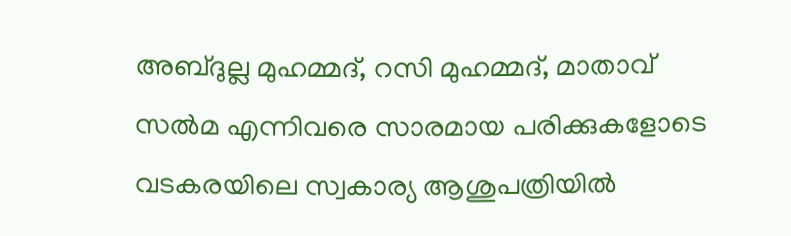അബ്ദുല്ല മുഹമ്മദ്, റസി മുഹമ്മദ്, മാതാവ് സൽമ എന്നിവരെ സാരമായ പരിക്കുകളോടെ വടകരയിലെ സ്വകാര്യ ആശുപത്രിയിൽ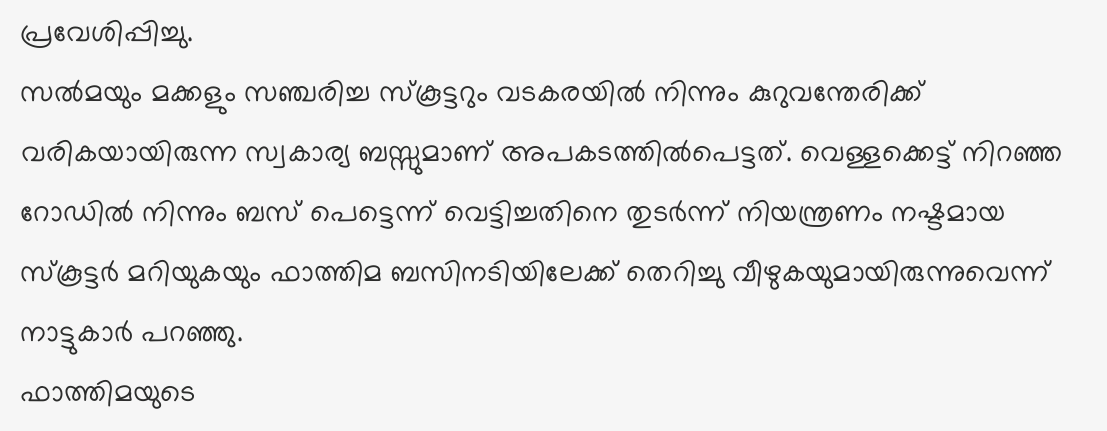പ്രവേശിപ്പിച്ചു.
സൽമയും മക്കളും സഞ്ചരിച്ച സ്കൂട്ടറും വടകരയിൽ നിന്നും കുറുവന്തേരിക്ക് വരികയായിരുന്ന സ്വകാര്യ ബസ്സുമാണ് അപകടത്തിൽപെട്ടത്. വെള്ളക്കെട്ട് നിറഞ്ഞ റോഡിൽ നിന്നും ബസ് പെട്ടെന്ന് വെട്ടിച്ചതിനെ തുടർന്ന് നിയന്ത്രണം നഷ്ടമായ സ്കൂട്ടർ മറിയുകയും ഫാത്തിമ ബസിനടിയിലേക്ക് തെറിച്ചു വീഴുകയുമായിരുന്നുവെന്ന് നാട്ടുകാർ പറഞ്ഞു.
ഫാത്തിമയുടെ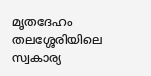മൃതദേഹം തലശ്ശേരിയിലെ സ്വകാര്യ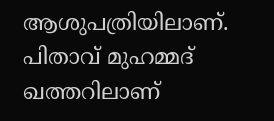ആശുപത്രിയിലാണ്. പിതാവ് മുഹമ്മദ് ഖത്തറിലാണ്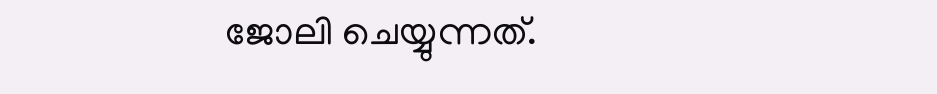ജോലി ചെയ്യുന്നത്.